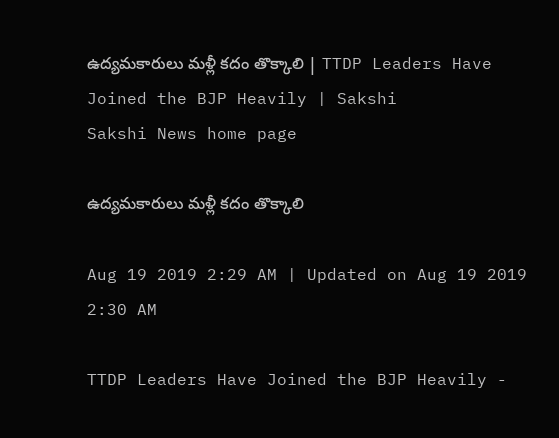ఉద్యమకారులు మళ్లీ కదం తొక్కాలి | TTDP Leaders Have Joined the BJP Heavily | Sakshi
Sakshi News home page

ఉద్యమకారులు మళ్లీ కదం తొక్కాలి

Aug 19 2019 2:29 AM | Updated on Aug 19 2019 2:30 AM

TTDP Leaders Have Joined the BJP Heavily -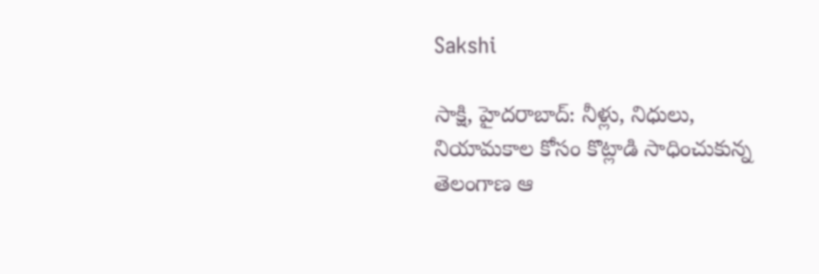Sakshi

సాక్షి, హైదరాబాద్‌: నీళ్లు, నిధులు, నియామకాల కోసం కొట్లాడి సాధించుకున్న తెలంగాణ ఆ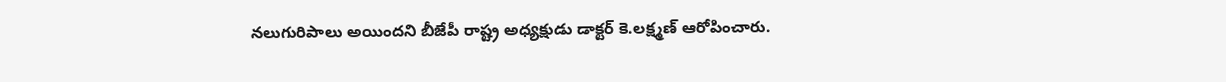నలుగురిపాలు అయిందని బీజేపీ రాష్ట్ర అధ్యక్షుడు డాక్టర్‌ కె.లక్ష్మణ్‌ ఆరోపించారు.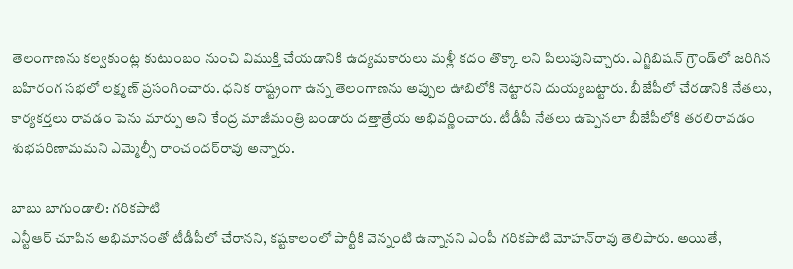తెలంగాణను కల్వకుంట్ల కుటుంబం నుంచి విముక్తి చేయడానికి ఉద్యమకారులు మళ్లీ కదం తొక్కా లని పిలుపునిచ్చారు. ఎగ్జిబిషన్‌ గ్రౌండ్‌లో జరిగిన బహిరంగ సభలో లక్ష్మణ్‌ ప్రసంగించారు. ధనిక రాష్ట్రంగా ఉన్న తెలంగాణను అప్పుల ఊబిలోకి నెట్టారని దుయ్యబట్టారు. బీజేపీలో చేరడానికి నేతలు, కార్యకర్తలు రావడం పెను మార్పు అని కేంద్ర మాజీమంత్రి బండారు దత్తాత్రేయ అభివర్ణించారు. టీడీపీ నేతలు ఉప్పెనలా బీజేపీలోకి తరలిరావడం శుభపరిణామమని ఎమ్మెల్సీ రాంచందర్‌రావు అన్నారు.

బాబు బాగుండాలి: గరికపాటి
ఎన్టీఆర్‌ చూపిన అభిమానంతో టీడీపీలో చేరానని, కష్టకాలంలో పార్టీకి వెన్నంటి ఉన్నానని ఎంపీ గరికపాటి మోహన్‌రావు తెలిపారు. అయితే,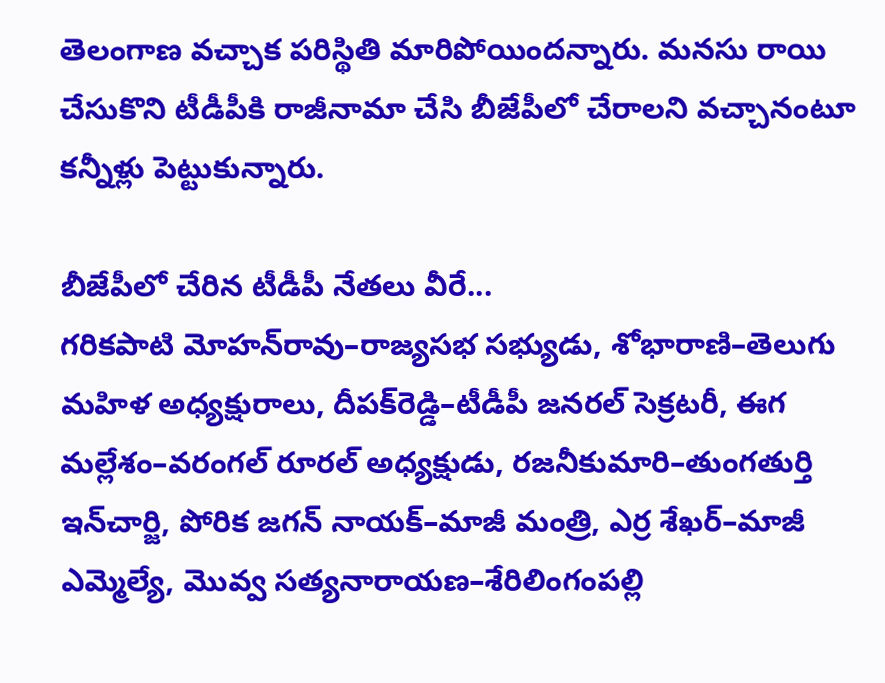తెలంగాణ వచ్చాక పరిస్థితి మారిపోయిందన్నారు. మనసు రాయి చేసుకొని టీడీపీకి రాజీనామా చేసి బీజేపీలో చేరాలని వచ్చానంటూ కన్నీళ్లు పెట్టుకున్నారు.

బీజేపీలో చేరిన టీడీపీ నేతలు వీరే...
గరికపాటి మోహన్‌రావు–రాజ్యసభ సభ్యుడు, శోభారాణి–తెలుగు మహిళ అధ్యక్షురాలు, దీపక్‌రెడ్డి–టీడీపీ జనరల్‌ సెక్రటరీ, ఈగ మల్లేశం–వరంగల్‌ రూరల్‌ అధ్యక్షుడు, రజనీకుమారి–తుంగతుర్తి ఇన్‌చార్జి, పోరిక జగన్‌ నాయక్‌–మాజీ మంత్రి, ఎర్ర శేఖర్‌–మాజీ ఎమ్మెల్యే, మొవ్వ సత్యనారాయణ–శేరిలింగంపల్లి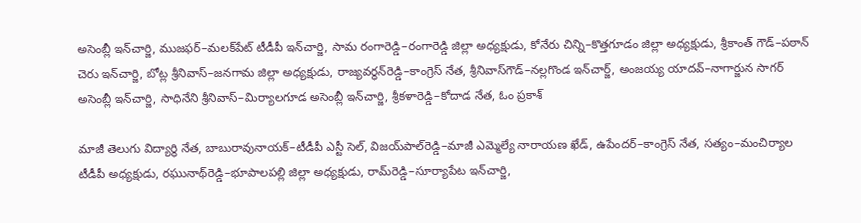అసెంబ్లీ ఇన్‌చార్జి, ముజఫర్‌–మలక్‌పేట్‌ టీడీపీ ఇన్‌చార్జి, సామ రంగారెడ్డి–రంగారెడ్డి జిల్లా అధ్యక్షుడు, కోనేరు చిన్ని–కొత్తగూడం జిల్లా అధ్యక్షుడు, శ్రీకాంత్‌ గౌడ్‌–పఠాన్‌ చెరు ఇన్‌చార్జి, బోట్ల శ్రీనివాస్‌–జనగామ జిల్లా అధ్యక్షుడు, రాజ్యవర్ధన్‌రెడ్డి–కాంగ్రెస్‌ నేత, శ్రీనివాస్‌గౌడ్‌–నల్లగొండ ఇన్‌చార్జ్, అంజయ్య యాదవ్‌–నాగార్జున సాగర్‌ అసెంబ్లీ ఇన్‌చార్జి, సాధినేని శ్రీనివాస్‌–మిర్యాలగూడ అసెంబ్లీ ఇన్‌చార్జి, శ్రీకళారెడ్డి–కోదాడ నేత, ఓం ప్రకాశ్‌

మాజీ తెలుగు విద్యార్థి నేత, బాబురావునాయక్‌–టీడీపీ ఎస్టీ సెల్, విజయ్‌పాల్‌రెడ్డి–మాజీ ఎమ్మెల్యే నారాయణ ఖేడ్, ఉపేందర్‌–కాంగ్రెస్‌ నేత, సత్యం–మంచిర్యాల టీడీపీ అధ్యక్షుడు, రఘునాథ్‌రెడ్డి–భూపాలపల్లి జిల్లా అధ్యక్షుడు, రామ్‌రెడ్డి–సూర్యాపేట ఇన్‌చార్జి,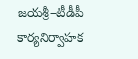జయశ్రీ–టీడీపీ కార్యనిర్వాహక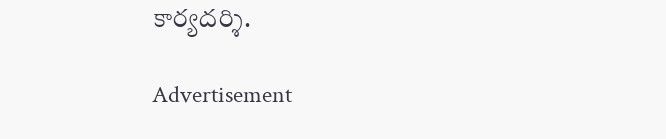కార్యదర్శి.

Advertisement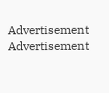Advertisement
Advertisement